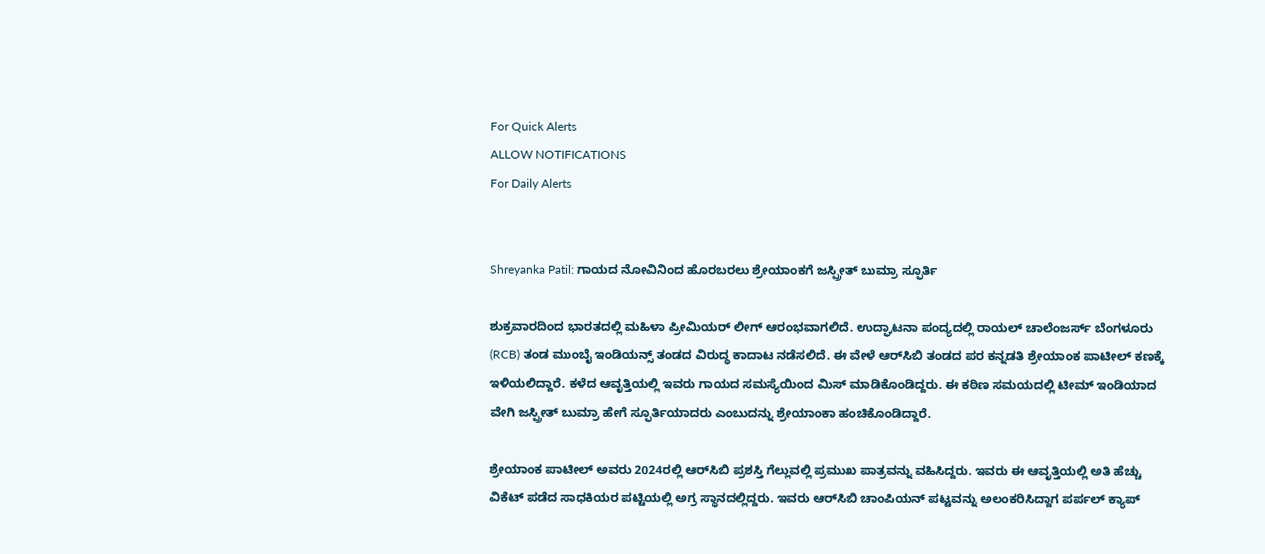For Quick Alerts
ALLOW NOTIFICATIONS
For Daily Alerts


Shreyanka Patil: ಗಾಯದ ನೋವಿನಿಂದ ಹೊರಬರಲು ಶ್ರೇಯಾಂಕಗೆ ಜಸ್ಪ್ರೀತ್ ಬುಮ್ರಾ ಸ್ಫೂರ್ತಿ

ಶುಕ್ರವಾರದಿಂದ ಭಾರತದಲ್ಲಿ ಮಹಿಳಾ ಪ್ರೀಮಿಯರ್ ಲೀಗ್‌ ಆರಂಭವಾಗಲಿದೆ. ಉದ್ಘಾಟನಾ ಪಂದ್ಯದಲ್ಲಿ ರಾಯಲ್ ಚಾಲೆಂಜರ್ಸ್ ಬೆಂಗಳೂರು (RCB) ತಂಡ ಮುಂಬೈ ಇಂಡಿಯನ್ಸ್‌ ತಂಡದ ವಿರುದ್ಧ ಕಾದಾಟ ನಡೆಸಲಿದೆ. ಈ ವೇಳೆ ಆರ್‌ಸಿಬಿ ತಂಡದ ಪರ ಕನ್ನಡತಿ ಶ್ರೇಯಾಂಕ ಪಾಟೀಲ್‌ ಕಣಕ್ಕೆ ಇಳಿಯಲಿದ್ದಾರೆ. ಕಳೆದ ಆವೃತ್ತಿಯಲ್ಲಿ ಇವರು ಗಾಯದ ಸಮಸ್ಯೆಯಿಂದ ಮಿಸ್ ಮಾಡಿಕೊಂಡಿದ್ದರು. ಈ ಕಠಿಣ ಸಮಯದಲ್ಲಿ ಟೀಮ್ ಇಂಡಿಯಾದ ವೇಗಿ ಜಸ್ಪ್ರೀತ್ ಬುಮ್ರಾ ಹೇಗೆ ಸ್ಫೂರ್ತಿಯಾದರು ಎಂಬುದನ್ನು ಶ್ರೇಯಾಂಕಾ ಹಂಚಿಕೊಂಡಿದ್ದಾರೆ.

ಶ್ರೇಯಾಂಕ ಪಾಟೀಲ್‌ ಅವರು 2024ರಲ್ಲಿ ಆರ್‌ಸಿಬಿ ಪ್ರಶಸ್ತಿ ಗೆಲ್ಲುವಲ್ಲಿ ಪ್ರಮುಖ ಪಾತ್ರವನ್ನು ವಹಿಸಿದ್ದರು. ಇವರು ಈ ಆವೃತ್ತಿಯಲ್ಲಿ ಅತಿ ಹೆಚ್ಚು ವಿಕೆಟ್‌ ಪಡೆದ ಸಾಧಕಿಯರ ಪಟ್ಟಿಯಲ್ಲಿ ಅಗ್ರ ಸ್ಥಾನದಲ್ಲಿದ್ದರು. ಇವರು ಆರ್‌ಸಿಬಿ ಚಾಂಪಿಯನ್ ಪಟ್ಟವನ್ನು ಅಲಂಕರಿಸಿದ್ದಾಗ ಪರ್ಪಲ್‌ ಕ್ಯಾಪ್‌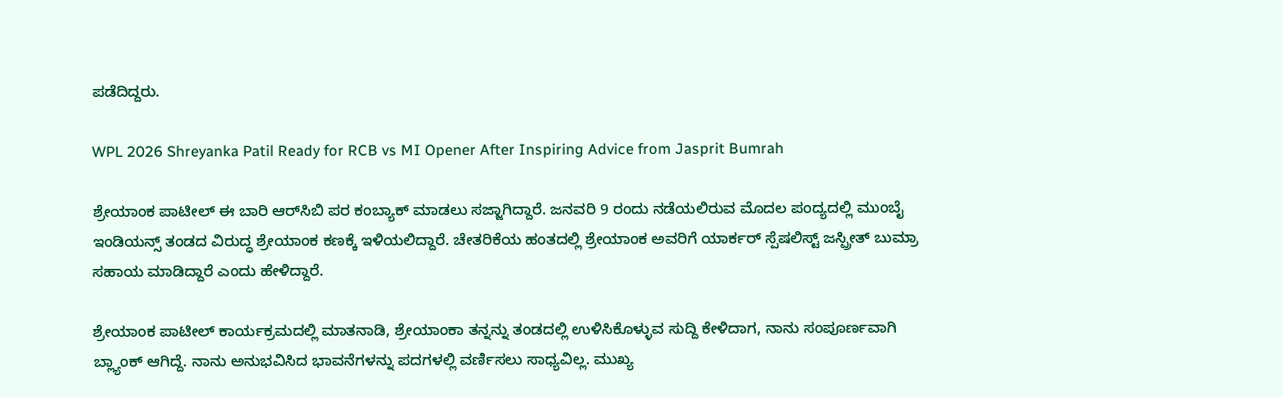ಪಡೆದಿದ್ದರು.

WPL 2026 Shreyanka Patil Ready for RCB vs MI Opener After Inspiring Advice from Jasprit Bumrah

ಶ್ರೇಯಾಂಕ ಪಾಟೀಲ್‌ ಈ ಬಾರಿ ಆರ್‌ಸಿಬಿ ಪರ ಕಂಬ್ಯಾಕ್‌ ಮಾಡಲು ಸಜ್ಜಾಗಿದ್ದಾರೆ. ಜನವರಿ 9 ರಂದು ನಡೆಯಲಿರುವ ಮೊದಲ ಪಂದ್ಯದಲ್ಲಿ ಮುಂಬೈ ಇಂಡಿಯನ್ಸ್‌ ತಂಡದ ವಿರುದ್ಧ ಶ್ರೇಯಾಂಕ ಕಣಕ್ಕೆ ಇಳಿಯಲಿದ್ದಾರೆ. ಚೇತರಿಕೆಯ ಹಂತದಲ್ಲಿ ಶ್ರೇಯಾಂಕ ಅವರಿಗೆ ಯಾರ್ಕರ್‌ ಸ್ಪೆಷಲಿಸ್ಟ್‌ ಜಸ್ಪ್ರೀತ್ ಬುಮ್ರಾ ಸಹಾಯ ಮಾಡಿದ್ದಾರೆ ಎಂದು ಹೇಳಿದ್ದಾರೆ.

ಶ್ರೇಯಾಂಕ ಪಾಟೀಲ್‌ ಕಾರ್ಯಕ್ರಮದಲ್ಲಿ ಮಾತನಾಡಿ, ಶ್ರೇಯಾಂಕಾ ತನ್ನನ್ನು ತಂಡದಲ್ಲಿ ಉಳಿಸಿಕೊಳ್ಳುವ ಸುದ್ದಿ ಕೇಳಿದಾಗ, ನಾನು ಸಂಪೂರ್ಣವಾಗಿ ಬ್ಲ್ಯಾಂಕ್‌ ಆಗಿದ್ದೆ. ನಾನು ಅನುಭವಿಸಿದ ಭಾವನೆಗಳನ್ನು ಪದಗಳಲ್ಲಿ ವರ್ಣಿಸಲು ಸಾಧ್ಯವಿಲ್ಲ. ಮುಖ್ಯ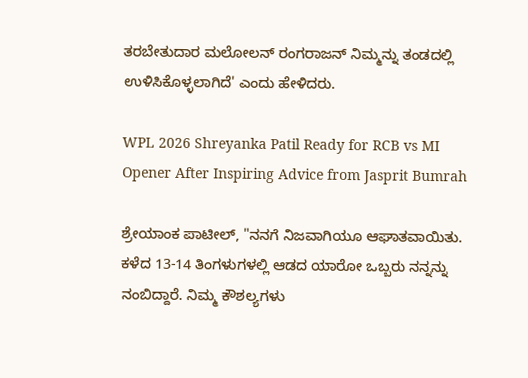ತರಬೇತುದಾರ ಮಲೋಲನ್ ರಂಗರಾಜನ್ ನಿಮ್ಮನ್ನು ತಂಡದಲ್ಲಿ ಉಳಿಸಿಕೊಳ್ಳಲಾಗಿದೆ' ಎಂದು ಹೇಳಿದರು.

WPL 2026 Shreyanka Patil Ready for RCB vs MI Opener After Inspiring Advice from Jasprit Bumrah

ಶ್ರೇಯಾಂಕ ಪಾಟೀಲ್, "ನನಗೆ ನಿಜವಾಗಿಯೂ ಆಘಾತವಾಯಿತು. ಕಳೆದ 13-14 ತಿಂಗಳುಗಳಲ್ಲಿ ಆಡದ ಯಾರೋ ಒಬ್ಬರು ನನ್ನನ್ನು ನಂಬಿದ್ದಾರೆ. ನಿಮ್ಮ ಕೌಶಲ್ಯಗಳು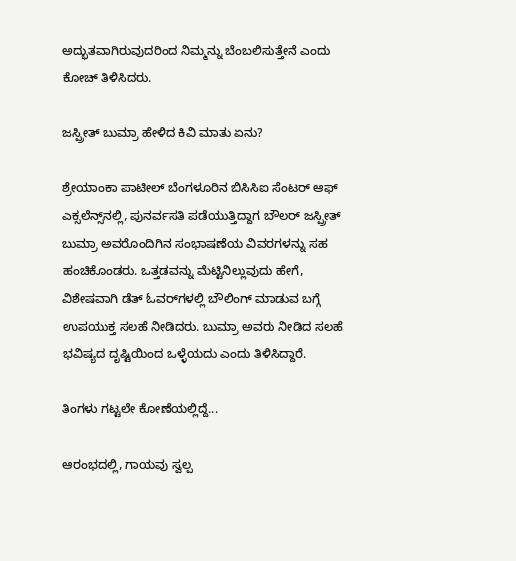ಅದ್ಭುತವಾಗಿರುವುದರಿಂದ ನಿಮ್ಮನ್ನು ಬೆಂಬಲಿಸುತ್ತೇನೆ ಎಂದು ಕೋಚ್‌ ತಿಳಿಸಿದರು.

ಜಸ್ಪ್ರೀತ್ ಬುಮ್ರಾ ಹೇಳಿದ ಕಿವಿ ಮಾತು ಏನು?

ಶ್ರೇಯಾಂಕಾ ಪಾಟೀಲ್ ಬೆಂಗಳೂರಿನ ಬಿಸಿಸಿಐ ಸೆಂಟರ್ ಆಫ್ ಎಕ್ಸಲೆನ್ಸ್‌ನಲ್ಲಿ, ಪುನರ್ವಸತಿ ಪಡೆಯುತ್ತಿದ್ದಾಗ ಬೌಲರ್ ಜಸ್ಪ್ರೀತ್ ಬುಮ್ರಾ ಅವರೊಂದಿಗಿನ ಸಂಭಾಷಣೆಯ ವಿವರಗಳನ್ನು ಸಹ ಹಂಚಿಕೊಂಡರು. ಒತ್ತಡವನ್ನು ಮೆಟ್ಟಿನಿಲ್ಲುವುದು ಹೇಗೆ, ವಿಶೇಷವಾಗಿ ಡೆತ್ ಓವರ್‌ಗಳಲ್ಲಿ ಬೌಲಿಂಗ್‌ ಮಾಡುವ ಬಗ್ಗೆ ಉಪಯುಕ್ತ ಸಲಹೆ ನೀಡಿದರು. ಬುಮ್ರಾ ಅವರು ನೀಡಿದ ಸಲಹೆ ಭವಿಷ್ಯದ ದೃಷ್ಟಿಯಿಂದ ಒಳ್ಳೆಯದು ಎಂದು ತಿಳಿಸಿದ್ದಾರೆ.

ತಿಂಗಳು ಗಟ್ಟಲೇ ಕೋಣೆಯಲ್ಲಿದ್ದೆ...

ಆರಂಭದಲ್ಲಿ, ಗಾಯವು ಸ್ವಲ್ಪ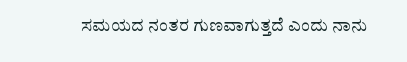ಸಮಯದ ನಂತರ ಗುಣವಾಗುತ್ತದೆ ಎಂದು ನಾನು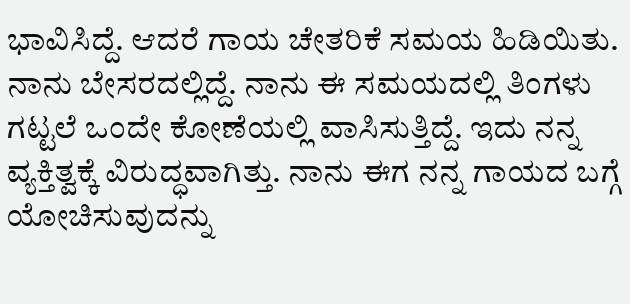ಭಾವಿಸಿದ್ದೆ. ಆದರೆ ಗಾಯ ಚೇತರಿಕೆ ಸಮಯ ಹಿಡಿಯಿತು. ನಾನು ಬೇಸರದಲ್ಲಿದ್ದೆ. ನಾನು ಈ ಸಮಯದಲ್ಲಿ ತಿಂಗಳು ಗಟ್ಟಲೆ ಒಂದೇ ಕೋಣೆಯಲ್ಲಿ ವಾಸಿಸುತ್ತಿದ್ದೆ. ಇದು ನನ್ನ ವ್ಯಕ್ತಿತ್ವಕ್ಕೆ ವಿರುದ್ಧವಾಗಿತ್ತು. ನಾನು ಈಗ ನನ್ನ ಗಾಯದ ಬಗ್ಗೆ ಯೋಚಿಸುವುದನ್ನು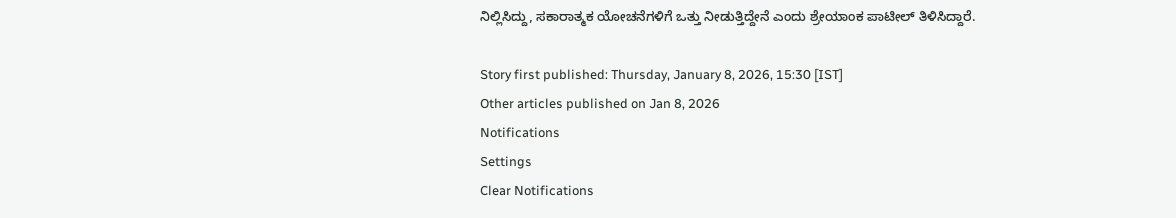ನಿಲ್ಲಿಸಿದ್ದು, ಸಕಾರಾತ್ಮಕ ಯೋಚನೆಗಳಿಗೆ ಒತ್ತು ನೀಡುತ್ತಿದ್ದೇನೆ ಎಂದು ಶ್ರೇಯಾಂಕ ಪಾಟೀಲ್ ತಿಳಿಸಿದ್ದಾರೆ.

Story first published: Thursday, January 8, 2026, 15:30 [IST]
Other articles published on Jan 8, 2026
Notifications
Settings
Clear Notifications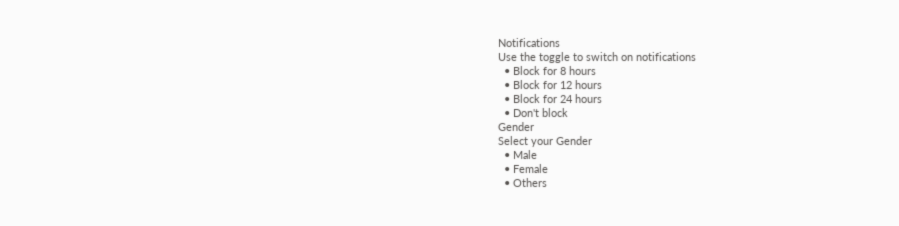Notifications
Use the toggle to switch on notifications
  • Block for 8 hours
  • Block for 12 hours
  • Block for 24 hours
  • Don't block
Gender
Select your Gender
  • Male
  • Female
  • Others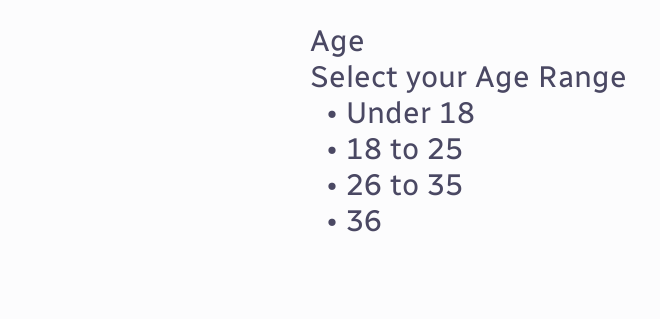Age
Select your Age Range
  • Under 18
  • 18 to 25
  • 26 to 35
  • 36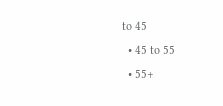to 45
  • 45 to 55
  • 55+